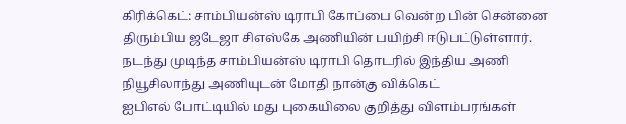கிரிக்கெட்: சாம்பியன்ஸ் டிராபி கோப்பை வென்ற பின் சென்னை திரும்பிய ஜடேஜா சிஎஸ்கே அணியின் பயிற்சி ஈடுபட்டுள்ளார். நடந்து முடிந்த சாம்பியன்ஸ் டிராபி தொடரில் இந்திய அணி நியூசிலாந்து அணியுடன் மோதி நான்கு விக்கெட்
ஐபிஎல் போட்டியில் மது புகையிலை குறித்து விளம்பரங்கள்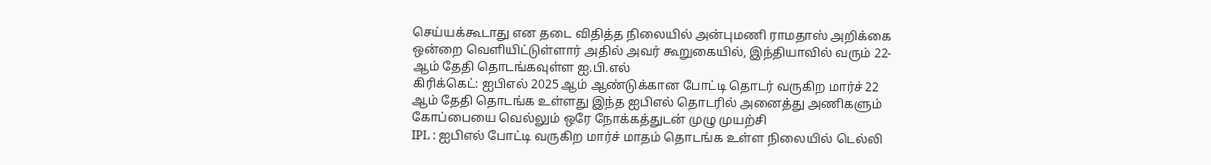செய்யக்கூடாது என தடை விதித்த நிலையில் அன்புமணி ராமதாஸ் அறிக்கை ஒன்றை வெளியிட்டுள்ளார் அதில் அவர் கூறுகையில், இந்தியாவில் வரும் 22-ஆம் தேதி தொடங்கவுள்ள ஐ.பி.எல்
கிரிக்கெட்: ஐபிஎல் 2025 ஆம் ஆண்டுக்கான போட்டி தொடர் வருகிற மார்ச் 22 ஆம் தேதி தொடங்க உள்ளது இந்த ஐபிஎல் தொடரில் அனைத்து அணிகளும் கோப்பையை வெல்லும் ஒரே நோக்கத்துடன் முழு முயற்சி
IPL : ஐபிஎல் போட்டி வருகிற மார்ச் மாதம் தொடங்க உள்ள நிலையில் டெல்லி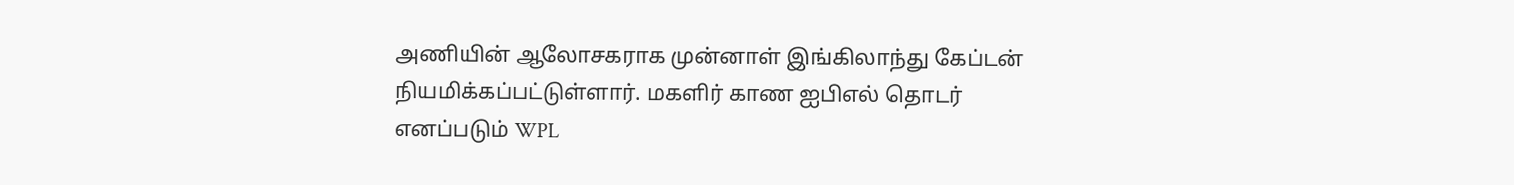அணியின் ஆலோசகராக முன்னாள் இங்கிலாந்து கேப்டன் நியமிக்கப்பட்டுள்ளார். மகளிர் காண ஐபிஎல் தொடர் எனப்படும் WPL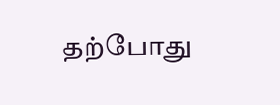தற்போது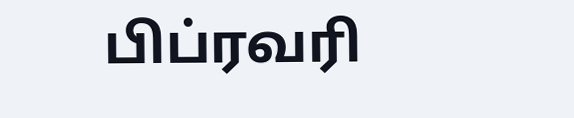பிப்ரவரி